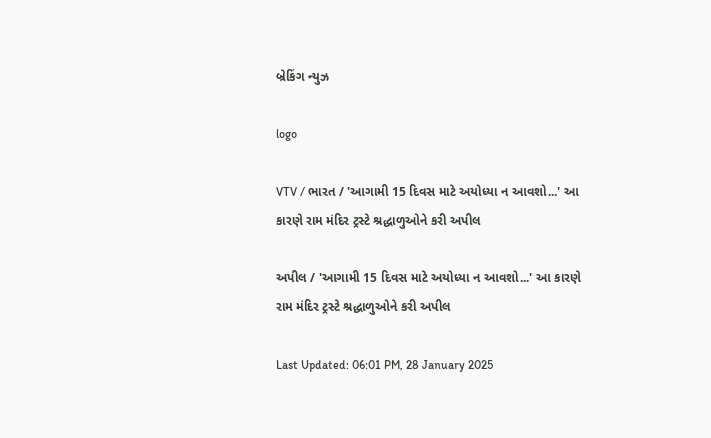બ્રેકિંગ ન્યુઝ

logo

VTV / ભારત / 'આગામી 15 દિવસ માટે અયોધ્યા ન આવશો...' આ કારણે રામ મંદિર ટ્રસ્ટે શ્રદ્ધાળુઓને કરી અપીલ

અપીલ / 'આગામી 15 દિવસ માટે અયોધ્યા ન આવશો...' આ કારણે રામ મંદિર ટ્રસ્ટે શ્રદ્ધાળુઓને કરી અપીલ

Last Updated: 06:01 PM, 28 January 2025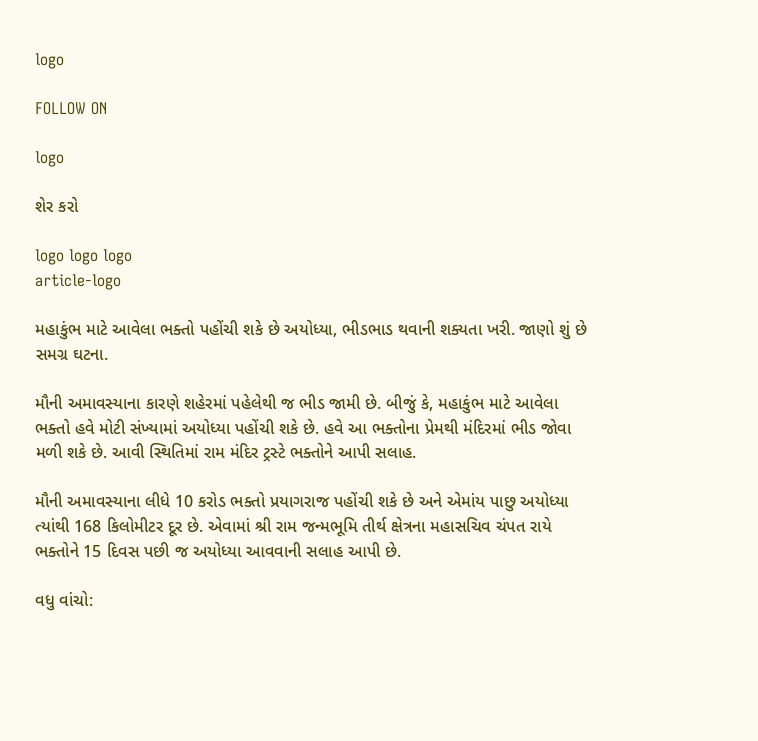logo

FOLLOW ON

logo

શેર કરો

logo logo logo
article-logo

મહાકુંભ માટે આવેલા ભક્તો પહોંચી શકે છે અયોધ્યા, ભીડભાડ થવાની શક્યતા ખરી. જાણો શું છે સમગ્ર ઘટના.

મૌની અમાવસ્યાના કારણે શહેરમાં પહેલેથી જ ભીડ જામી છે. બીજું કે, મહાકુંભ માટે આવેલા ભક્તો હવે મોટી સંખ્યામાં અયોધ્યા પહોંચી શકે છે. હવે આ ભક્તોના પ્રેમથી મંદિરમાં ભીડ જોવા મળી શકે છે. આવી સ્થિતિમાં રામ મંદિર ટ્રસ્ટે ભક્તોને આપી સલાહ.

મૌની અમાવસ્યાના લીધે 10 કરોડ ભક્તો પ્રયાગરાજ પહોંચી શકે છે અને એમાંય પાછુ અયોધ્યા ત્યાંથી 168 કિલોમીટર દૂર છે. એવામાં શ્રી રામ જન્મભૂમિ તીર્થ ક્ષેત્રના મહાસચિવ ચંપત રાયે ભક્તોને 15 દિવસ પછી જ અયોધ્યા આવવાની સલાહ આપી છે.

વધુ વાંચો: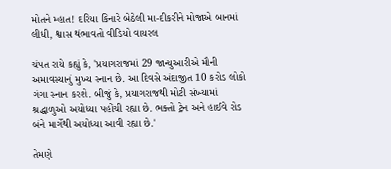મોતને મ્હાત! દરિયા કિનારે બેઠેલી મા-દીકરીને મોજાએ બાનમાં લીધી, શ્વાસ થંભાવતો વીડિયો વાયરલ

ચંપત રાયે કહ્યું કે, 'પ્રયાગરાજમાં 29 જાન્યુઆરીએ મૌની અમાવસ્યાનું મુખ્ય સ્નાન છે. આ દિવસે અંદાજીત 10 કરોડ લોકો ગંગા સ્નાન કરશે. બીજું કે, પ્રયાગરાજથી મોટી સંખ્યામાં શ્રદ્ધાળુઓ અયોધ્યા પહોંચી રહ્યા છે. ભક્તો ટ્રેન અને હાઈવે રોડ બંને માર્ગેથી અયોધ્યા આવી રહ્યા છે.'

તેમણે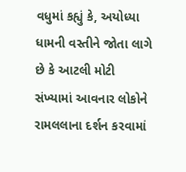વધુમાં કહ્યું કે, અયોધ્યા ધામની વસ્તીને જોતા લાગે છે કે આટલી મોટી સંખ્યામાં આવનાર લોકોને રામલલાના દર્શન કરવામાં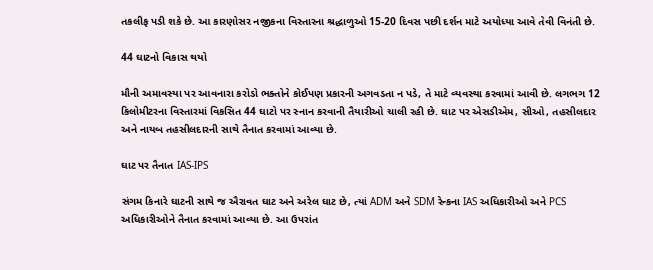તકલીફ પડી શકે છે. આ કારણોસર નજીકના વિસ્તારના શ્રદ્ધાળુઓ 15-20 દિવસ પછી દર્શન માટે અયોધ્યા આવે તેવી વિનંતી છે.

44 ઘાટનો વિકાસ થયો

મૌની અમાવસ્યા પર આવનારા કરોડો ભક્તોને કોઈપણ પ્રકારની અગવડતા ન પડે, તે માટે વ્યવસ્થા કરવામાં આવી છે. લગભગ 12 કિલોમીટરના વિસ્તારમાં વિકસિત 44 ઘાટો પર સ્નાન કરવાની તૈયારીઓ ચાલી રહી છે. ઘાટ પર એસડીએમ, સીઓ, તહસીલદાર અને નાયબ તહસીલદારની સાથે તૈનાત કરવામાં આવ્યા છે.

ઘાટ પર તૈનાત IAS-IPS

સંગમ કિનારે ઘાટની સાથે જ ઐરાવત ઘાટ અને અરેલ ઘાટ છે, ત્યાં ADM અને SDM રેન્કના IAS અધિકારીઓ અને PCS અધિકારીઓને તૈનાત કરવામાં આવ્યા છે. આ ઉપરાંત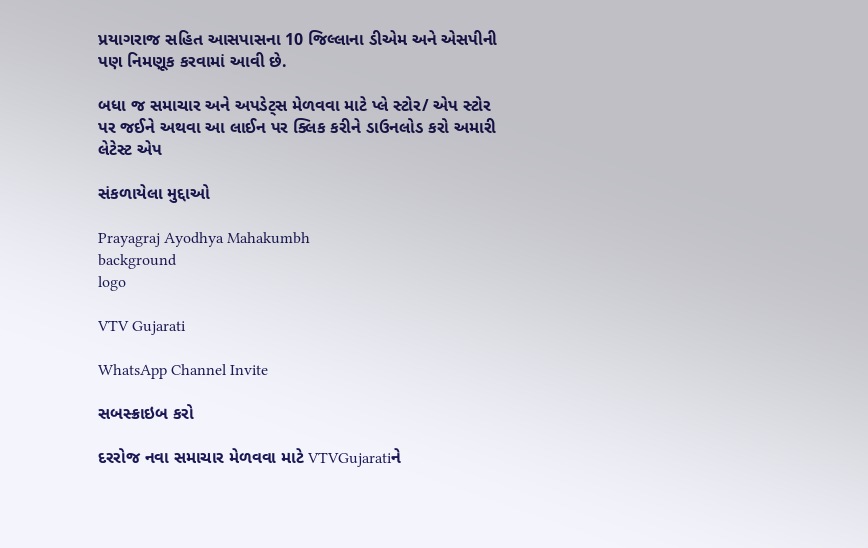પ્રયાગરાજ સહિત આસપાસના 10 જિલ્લાના ડીએમ અને એસપીની પણ નિમણૂક કરવામાં આવી છે.

બધા જ સમાચાર અને અપડેટ્સ મેળવવા માટે પ્લે સ્ટોર/ એપ સ્ટોર પર જઈને અથવા આ લાઈન પર ક્લિક કરીને ડાઉનલોડ કરો અમારી લેટેસ્ટ એપ

સંકળાયેલા મુદ્દાઓ

Prayagraj Ayodhya Mahakumbh
background
logo

VTV Gujarati

WhatsApp Channel Invite

સબસ્ક્રાઇબ કરો

દરરોજ નવા સમાચાર મેળવવા માટે VTVGujaratiને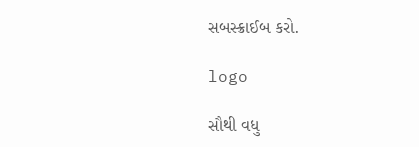સબસ્ક્રાઈબ કરો.

logo

સૌથી વધુ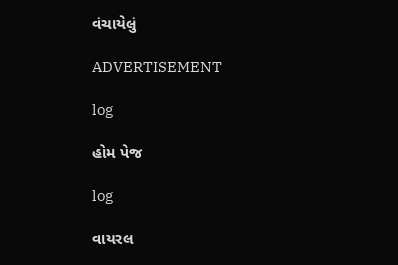વંચાયેલું

ADVERTISEMENT

log

હોમ પેજ

log

વાયરલ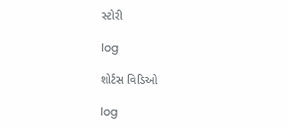સ્ટોરી

log

શોર્ટસ વિડિઓ

log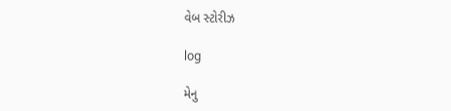વેબ સ્ટોરીઝ

log

મેનુ